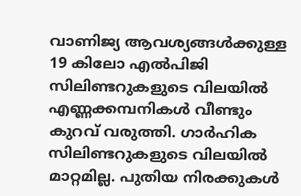വാണിജ്യ ആവശ്യങ്ങൾക്കുള്ള 19 കിലോ എൽപിജി സിലിണ്ടറുകളുടെ വിലയിൽ എണ്ണക്കമ്പനികൾ വീണ്ടും കുറവ് വരുത്തി. ഗാർഹിക സിലിണ്ടറുകളുടെ വിലയിൽ മാറ്റമില്ല. പുതിയ നിരക്കുകൾ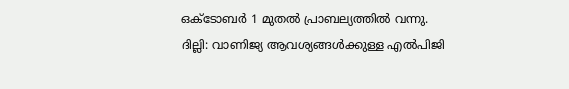ഒക്ടോബർ 1 മുതൽ പ്രാബല്യത്തിൽ വന്നു.
ദില്ലി: വാണിജ്യ ആവശ്യങ്ങൾക്കുള്ള എൽപിജി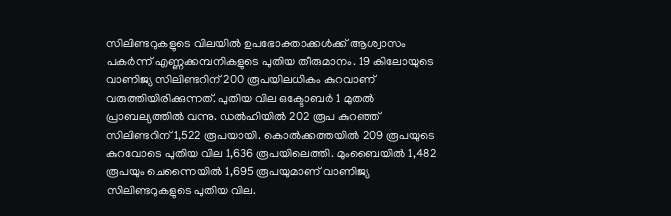സിലിണ്ടറുകളുടെ വിലയിൽ ഉപഭോക്താക്കൾക്ക് ആശ്വാസം പകർന്ന് എണ്ണക്കമ്പനികളുടെ പുതിയ തീരുമാനം. 19 കിലോയുടെ വാണിജ്യ സിലിണ്ടറിന് 200 രൂപയിലധികം കുറവാണ് വരുത്തിയിരിക്കുന്നത്. പുതിയ വില ഒക്ടോബർ 1 മുതൽ പ്രാബല്യത്തിൽ വന്നു. ഡൽഹിയിൽ 202 രൂപ കുറഞ്ഞ് സിലിണ്ടറിന് 1,522 രൂപയായി. കൊൽക്കത്തയിൽ 209 രൂപയുടെ കുറവോടെ പുതിയ വില 1,636 രൂപയിലെത്തി. മുംബൈയിൽ 1,482 രൂപയും ചെന്നൈയിൽ 1,695 രൂപയുമാണ് വാണിജ്യ സിലിണ്ടറുകളുടെ പുതിയ വില.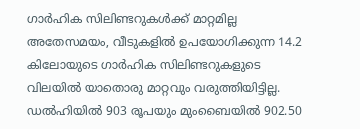ഗാർഹിക സിലിണ്ടറുകൾക്ക് മാറ്റമില്ല
അതേസമയം, വീടുകളിൽ ഉപയോഗിക്കുന്ന 14.2 കിലോയുടെ ഗാർഹിക സിലിണ്ടറുകളുടെ വിലയിൽ യാതൊരു മാറ്റവും വരുത്തിയിട്ടില്ല. ഡൽഹിയിൽ 903 രൂപയും മുംബൈയിൽ 902.50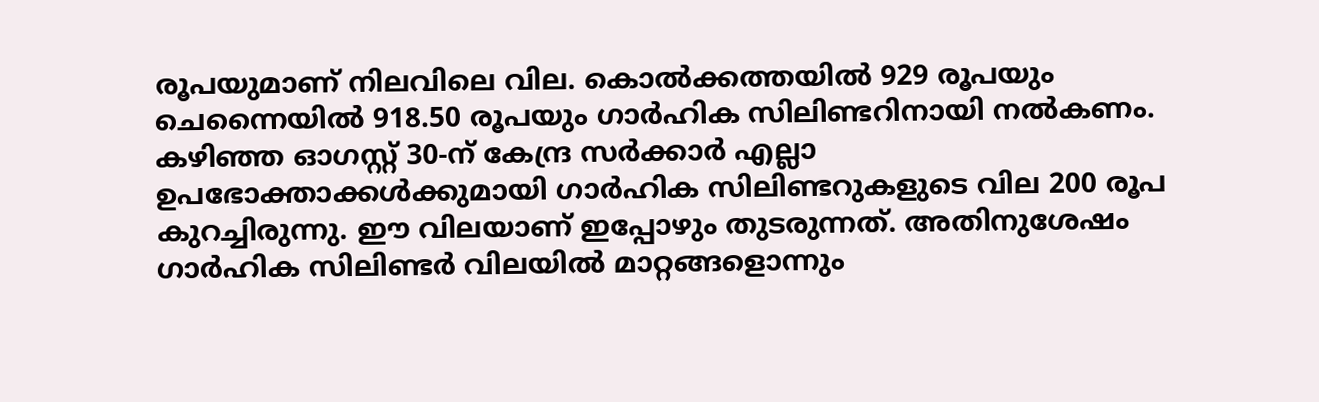രൂപയുമാണ് നിലവിലെ വില. കൊൽക്കത്തയിൽ 929 രൂപയും ചെന്നൈയിൽ 918.50 രൂപയും ഗാർഹിക സിലിണ്ടറിനായി നൽകണം. കഴിഞ്ഞ ഓഗസ്റ്റ് 30-ന് കേന്ദ്ര സർക്കാർ എല്ലാ ഉപഭോക്താക്കൾക്കുമായി ഗാർഹിക സിലിണ്ടറുകളുടെ വില 200 രൂപ കുറച്ചിരുന്നു. ഈ വിലയാണ് ഇപ്പോഴും തുടരുന്നത്. അതിനുശേഷം ഗാർഹിക സിലിണ്ടർ വിലയിൽ മാറ്റങ്ങളൊന്നും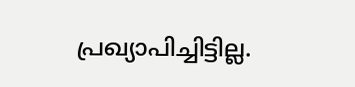പ്രഖ്യാപിച്ചിട്ടില്ല.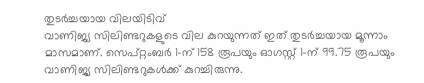തുടർച്ചയായ വിലയിടിവ്
വാണിജ്യ സിലിണ്ടറുകളുടെ വില കുറയുന്നത് ഇത് തുടർച്ചയായ മൂന്നാം മാസമാണ്. സെപ്റ്റംബർ 1-ന് 158 രൂപയും ഓഗസ്റ്റ് 1-ന് 99.75 രൂപയും വാണിജ്യ സിലിണ്ടറുകൾക്ക് കുറച്ചിരുന്നു.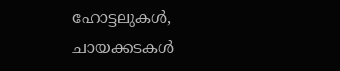ഹോട്ടലുകൾ, ചായക്കടകൾ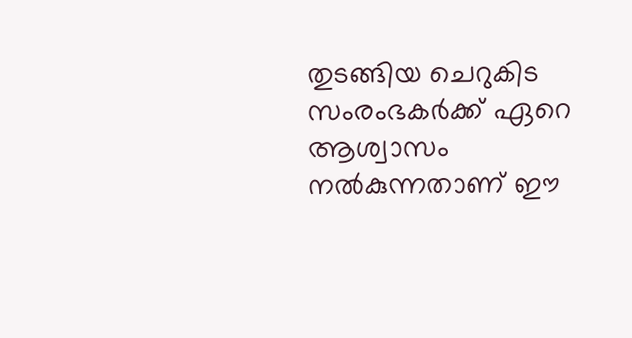തുടങ്ങിയ ചെറുകിട സംരംഭകർക്ക് ഏറെ ആശ്വാസം നൽകുന്നതാണ് ഈ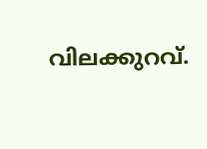വിലക്കുറവ്.